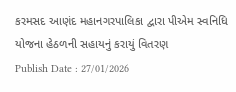કરમસદ આણંદ મહાનગરપાલિકા દ્વારા પીએમ સ્વનિધિ યોજના હેઠળની સહાયનું કરાયું વિતરણ
Publish Date : 27/01/2026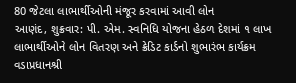80 જેટલા લાભાર્થીઓની મંજૂર કરવામાં આવી લોન
આણંદ, શુક્રવાર: પી. એમ. સ્વનિધિ યોજના હેઠળ દેશમાં ૧ લાખ લાભાર્થીઓને લોન વિતરણ અને ક્રેડિટ કાર્ડનો શુભારંભ કાર્યક્રમ વડાપ્રધાનશ્રી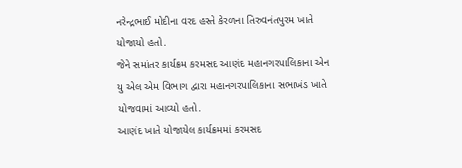નરેન્દ્રભાઈ મોદીના વરદ હસ્તે કેરળના તિરુવનંતપુરમ ખાતે યોજાયો હતો.
જેને સમાંતર કાર્યક્રમ કરમસદ આણંદ મહાનગરપાલિકાના એન યુ એલ એમ વિભાગ દ્વારા મહાનગરપાલિકાના સભાખંડ ખાતે યોજવામાં આવ્યો હતો.
આણંદ ખાતે યોજાયેલ કાર્યક્રમમાં કરમસદ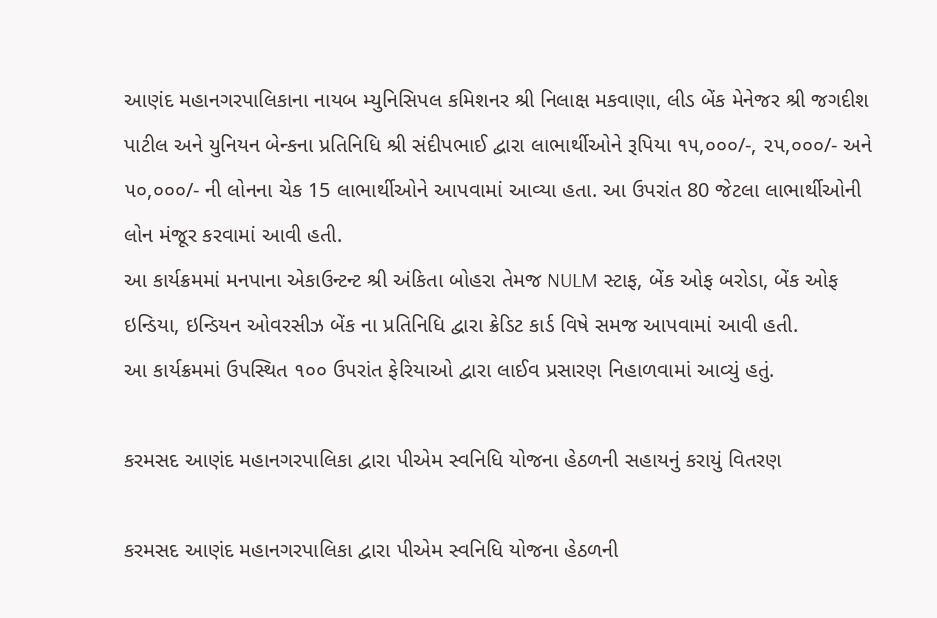આણંદ મહાનગરપાલિકાના નાયબ મ્યુનિસિપલ કમિશનર શ્રી નિલાક્ષ મકવાણા, લીડ બેંક મેનેજર શ્રી જગદીશ પાટીલ અને યુનિયન બેન્કના પ્રતિનિધિ શ્રી સંદીપભાઈ દ્વારા લાભાર્થીઓને રૂપિયા ૧૫,૦૦૦/-, ૨૫,૦૦૦/- અને ૫૦,૦૦૦/- ની લોનના ચેક 15 લાભાર્થીઓને આપવામાં આવ્યા હતા. આ ઉપરાંત 80 જેટલા લાભાર્થીઓની લોન મંજૂર કરવામાં આવી હતી.
આ કાર્યક્રમમાં મનપાના એકાઉન્ટન્ટ શ્રી અંકિતા બોહરા તેમજ NULM સ્ટાફ, બેંક ઓફ બરોડા, બેંક ઓફ ઇન્ડિયા, ઇન્ડિયન ઓવરસીઝ બેંક ના પ્રતિનિધિ દ્વારા ક્રેડિટ કાર્ડ વિષે સમજ આપવામાં આવી હતી.
આ કાર્યક્રમમાં ઉપસ્થિત ૧૦૦ ઉપરાંત ફેરિયાઓ દ્વારા લાઈવ પ્રસારણ નિહાળવામાં આવ્યું હતું.

કરમસદ આણંદ મહાનગરપાલિકા દ્વારા પીએમ સ્વનિધિ યોજના હેઠળની સહાયનું કરાયું વિતરણ

કરમસદ આણંદ મહાનગરપાલિકા દ્વારા પીએમ સ્વનિધિ યોજના હેઠળની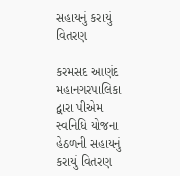સહાયનું કરાયું વિતરણ

કરમસદ આણંદ મહાનગરપાલિકા દ્વારા પીએમ સ્વનિધિ યોજના હેઠળની સહાયનું કરાયું વિતરણ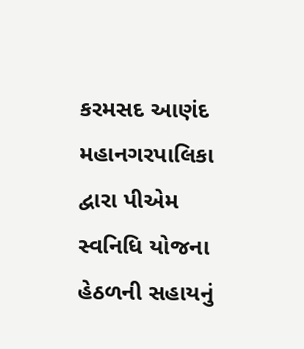કરમસદ આણંદ મહાનગરપાલિકા દ્વારા પીએમ સ્વનિધિ યોજના હેઠળની સહાયનું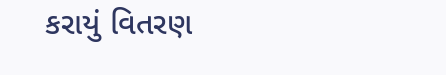કરાયું વિતરણ